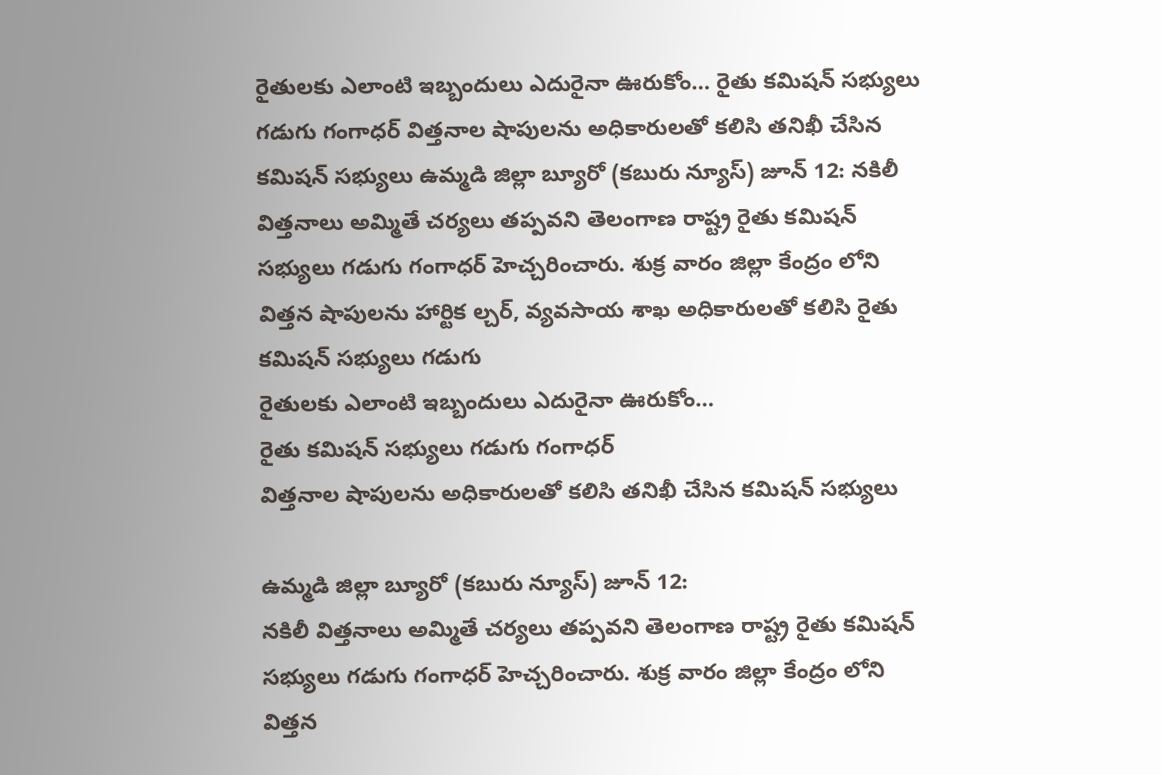రైతులకు ఎలాంటి ఇబ్బందులు ఎదురైనా ఊరుకోం… రైతు కమిషన్ సభ్యులు గడుగు గంగాధర్ విత్తనాల షాపులను అధికారులతో కలిసి తనిఖీ చేసిన కమిషన్ సభ్యులు ఉమ్మడి జిల్లా బ్యూరో (కబురు న్యూస్) జూన్ 12: నకిలీ విత్తనాలు అమ్మితే చర్యలు తప్పవని తెలంగాణ రాష్ట్ర రైతు కమిషన్ సభ్యులు గడుగు గంగాధర్ హెచ్చరించారు. శుక్ర వారం జిల్లా కేంద్రం లోని విత్తన షాపులను హార్టిక ల్చర్, వ్యవసాయ శాఖ అధికారులతో కలిసి రైతు కమిషన్ సభ్యులు గడుగు
రైతులకు ఎలాంటి ఇబ్బందులు ఎదురైనా ఊరుకోం…
రైతు కమిషన్ సభ్యులు గడుగు గంగాధర్
విత్తనాల షాపులను అధికారులతో కలిసి తనిఖీ చేసిన కమిషన్ సభ్యులు

ఉమ్మడి జిల్లా బ్యూరో (కబురు న్యూస్) జూన్ 12:
నకిలీ విత్తనాలు అమ్మితే చర్యలు తప్పవని తెలంగాణ రాష్ట్ర రైతు కమిషన్ సభ్యులు గడుగు గంగాధర్ హెచ్చరించారు. శుక్ర వారం జిల్లా కేంద్రం లోని విత్తన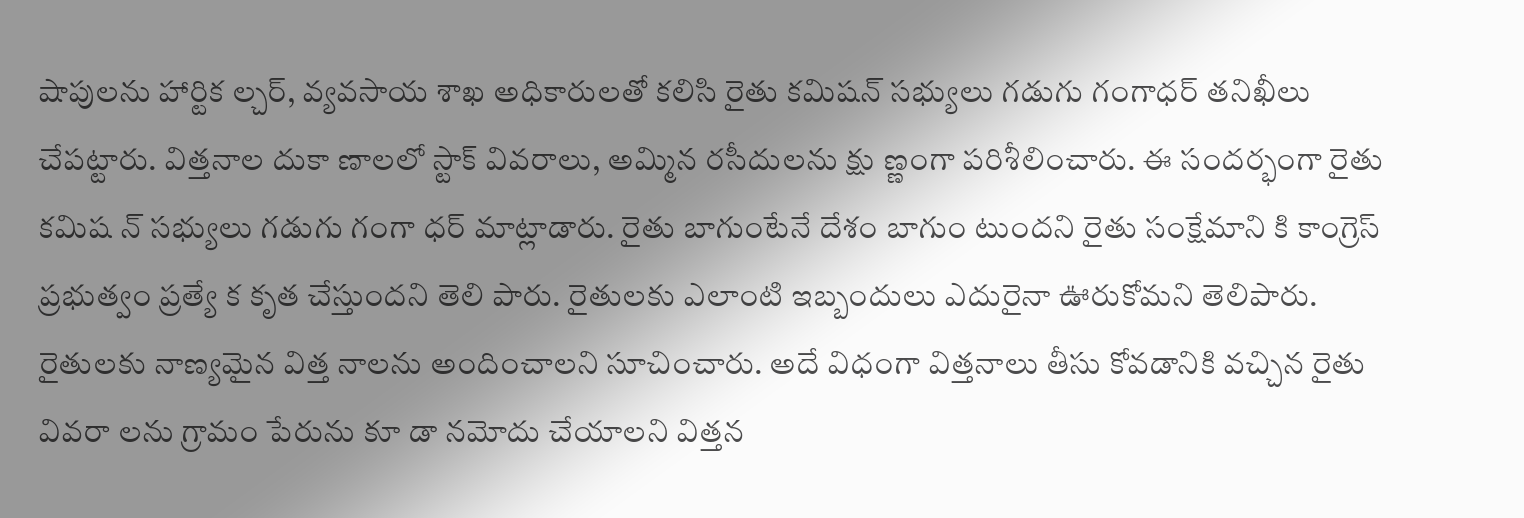షాపులను హార్టిక ల్చర్, వ్యవసాయ శాఖ అధికారులతో కలిసి రైతు కమిషన్ సభ్యులు గడుగు గంగాధర్ తనిఖీలు చేపట్టారు. విత్తనాల దుకా ణాలలో స్టాక్ వివరాలు, అమ్మిన రసీదులను క్షు ణ్ణంగా పరిశీలించారు. ఈ సందర్భంగా రైతు కమిష న్ సభ్యులు గడుగు గంగా ధర్ మాట్లాడారు. రైతు బాగుంటేనే దేశం బాగుం టుందని రైతు సంక్షేమాని కి కాంగ్రెస్ ప్రభుత్వం ప్రత్యే క కృత చేస్తుందని తెలి పారు. రైతులకు ఎలాంటి ఇబ్బందులు ఎదురైనా ఊరుకోమని తెలిపారు. రైతులకు నాణ్యమైన విత్త నాలను అందించాలని సూచించారు. అదే విధంగా విత్తనాలు తీసు కోవడానికి వచ్చిన రైతు వివరా లను గ్రామం పేరును కూ డా నమోదు చేయాలని విత్తన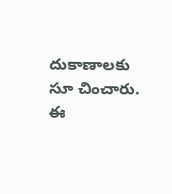దుకాణాలకు సూ చించారు. ఈ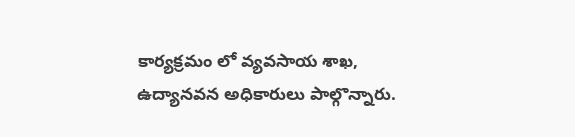కార్యక్రమం లో వ్యవసాయ శాఖ, ఉద్యానవన అధికారులు పాల్గొన్నారు.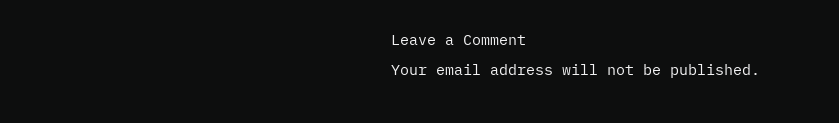Leave a Comment
Your email address will not be published.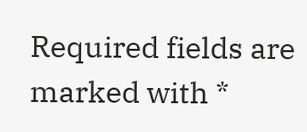Required fields are marked with *